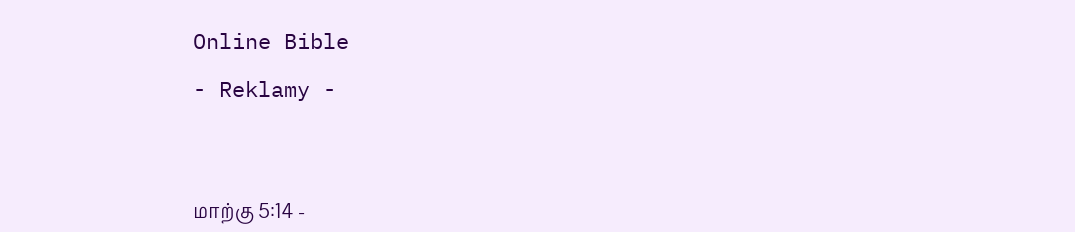Online Bible

- Reklamy -




மாற்கு 5:14 -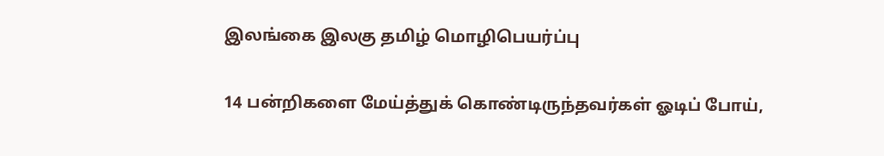இலங்கை இலகு தமிழ் மொழிபெயர்ப்பு

14 பன்றிகளை மேய்த்துக் கொண்டிருந்தவர்கள் ஓடிப் போய்,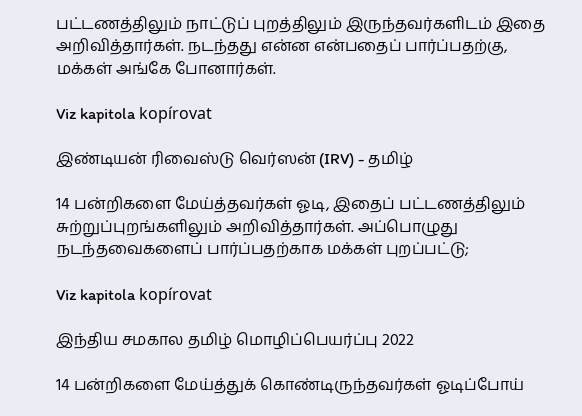பட்டணத்திலும் நாட்டுப் புறத்திலும் இருந்தவர்களிடம் இதை அறிவித்தார்கள். நடந்தது என்ன என்பதைப் பார்ப்பதற்கு, மக்கள் அங்கே போனார்கள்.

Viz kapitola kopírovat

இண்டியன் ரிவைஸ்டு வெர்ஸன் (IRV) - தமிழ்

14 பன்றிகளை மேய்த்தவர்கள் ஓடி, இதைப் பட்டணத்திலும் சுற்றுப்புறங்களிலும் அறிவித்தார்கள். அப்பொழுது நடந்தவைகளைப் பார்ப்பதற்காக மக்கள் புறப்பட்டு;

Viz kapitola kopírovat

இந்திய சமகால தமிழ் மொழிப்பெயர்ப்பு 2022

14 பன்றிகளை மேய்த்துக் கொண்டிருந்தவர்கள் ஓடிப்போய்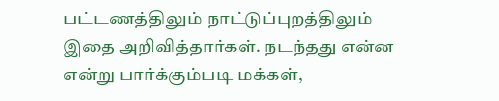பட்டணத்திலும் நாட்டுப்புறத்திலும் இதை அறிவித்தார்கள். நடந்தது என்ன என்று பார்க்கும்படி மக்கள்,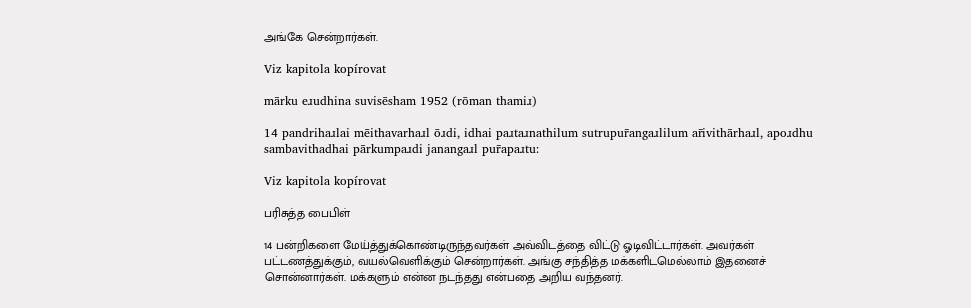அங்கே சென்றார்கள்.

Viz kapitola kopírovat

mārku eɹudhina suvisēsham 1952 (rōman thamiɹ)

14 pandrihaɹlai mēithavarhaɹl ōɹdi, idhai paɹtaɹnathilum sutrupur̄angaɹlilum ar̄ivithārhaɹl, apoɹdhu sambavithadhai pārkumpaɹdi janangaɹl pur̄apaɹtu:

Viz kapitola kopírovat

பரிசுத்த பைபிள்

14 பன்றிகளை மேய்த்துக்கொண்டிருந்தவர்கள் அவ்விடத்தை விட்டு ஓடிவிட்டார்கள். அவர்கள் பட்டணத்துக்கும், வயல்வெளிக்கும் சென்றார்கள். அங்கு சந்தித்த மக்களிடமெல்லாம் இதனைச் சொன்னார்கள். மக்களும் என்ன நடந்தது என்பதை அறிய வந்தனர்.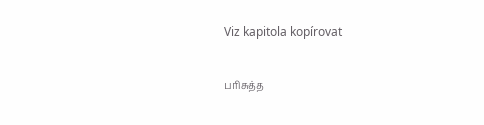Viz kapitola kopírovat

பரிசுத்த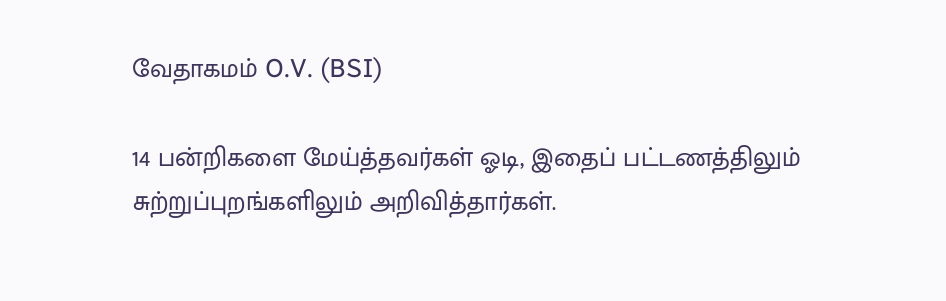வேதாகமம் O.V. (BSI)

14 பன்றிகளை மேய்த்தவர்கள் ஓடி, இதைப் பட்டணத்திலும் சுற்றுப்புறங்களிலும் அறிவித்தார்கள்.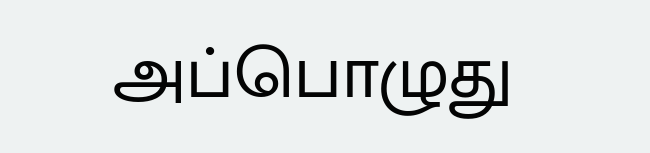அப்பொழுது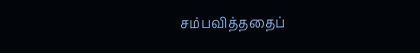சம்பவித்ததைப்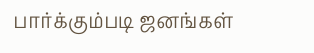பார்க்கும்படி ஜனங்கள்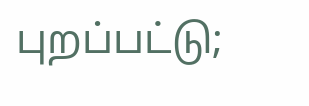புறப்பட்டு;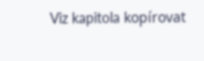Viz kapitola kopírovat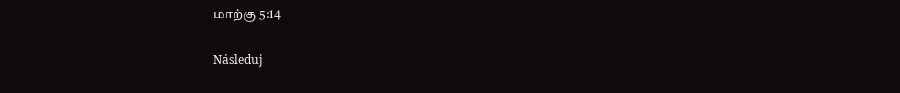மாற்கு 5:14

Následuj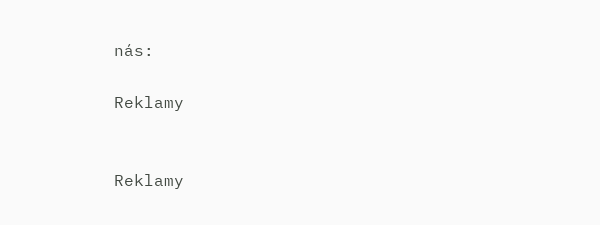nás:

Reklamy


Reklamy